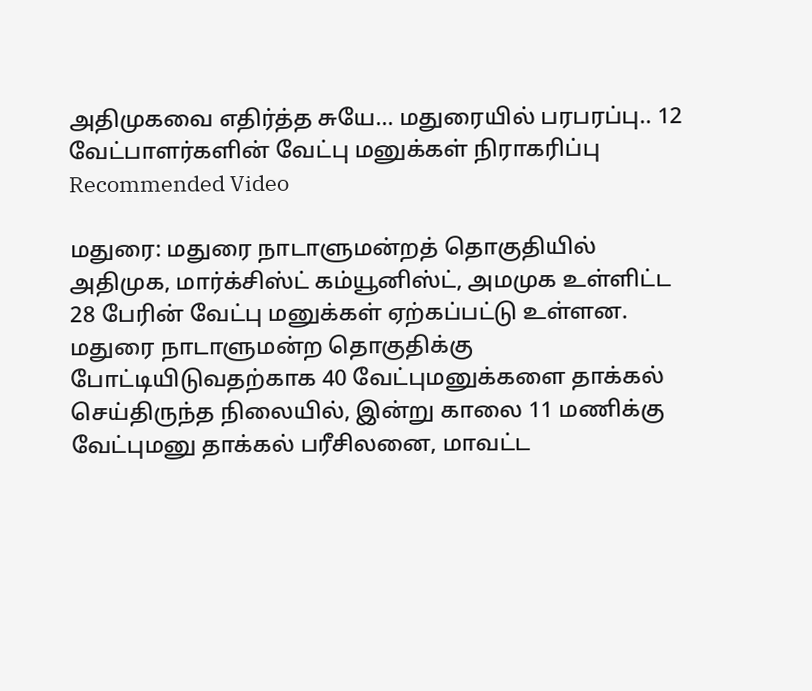அதிமுகவை எதிர்த்த சுயே... மதுரையில் பரபரப்பு.. 12 வேட்பாளர்களின் வேட்பு மனுக்கள் நிராகரிப்பு
Recommended Video

மதுரை: மதுரை நாடாளுமன்றத் தொகுதியில் அதிமுக, மார்க்சிஸ்ட் கம்யூனிஸ்ட், அமமுக உள்ளிட்ட 28 பேரின் வேட்பு மனுக்கள் ஏற்கப்பட்டு உள்ளன.
மதுரை நாடாளுமன்ற தொகுதிக்கு போட்டியிடுவதற்காக 40 வேட்புமனுக்களை தாக்கல் செய்திருந்த நிலையில், இன்று காலை 11 மணிக்கு வேட்புமனு தாக்கல் பரீசிலனை, மாவட்ட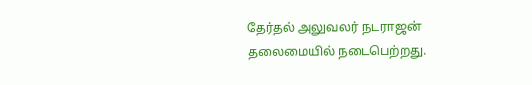தேர்தல் அலுவலர் நடராஜன் தலைமையில் நடைபெற்றது.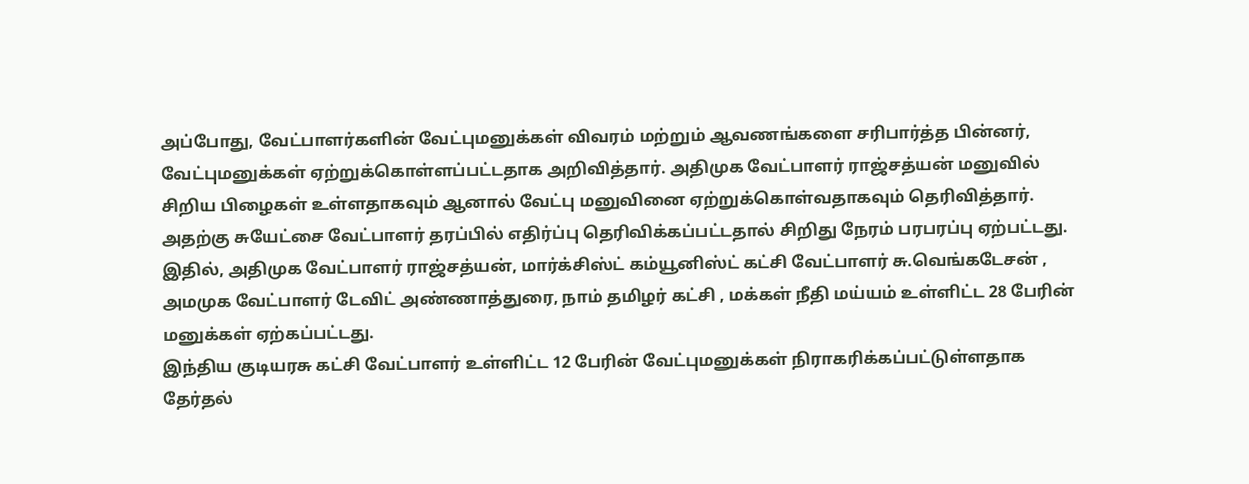அப்போது, வேட்பாளர்களின் வேட்புமனுக்கள் விவரம் மற்றும் ஆவணங்களை சரிபார்த்த பின்னர், வேட்புமனுக்கள் ஏற்றுக்கொள்ளப்பட்டதாக அறிவித்தார். அதிமுக வேட்பாளர் ராஜ்சத்யன் மனுவில் சிறிய பிழைகள் உள்ளதாகவும் ஆனால் வேட்பு மனுவினை ஏற்றுக்கொள்வதாகவும் தெரிவித்தார். அதற்கு சுயேட்சை வேட்பாளர் தரப்பில் எதிர்ப்பு தெரிவிக்கப்பட்டதால் சிறிது நேரம் பரபரப்பு ஏற்பட்டது.
இதில், அதிமுக வேட்பாளர் ராஜ்சத்யன், மார்க்சிஸ்ட் கம்யூனிஸ்ட் கட்சி வேட்பாளர் சு.வெங்கடேசன் , அமமுக வேட்பாளர் டேவிட் அண்ணாத்துரை, நாம் தமிழர் கட்சி , மக்கள் நீதி மய்யம் உள்ளிட்ட 28 பேரின் மனுக்கள் ஏற்கப்பட்டது.
இந்திய குடியரசு கட்சி வேட்பாளர் உள்ளிட்ட 12 பேரின் வேட்புமனுக்கள் நிராகரிக்கப்பட்டுள்ளதாக தேர்தல்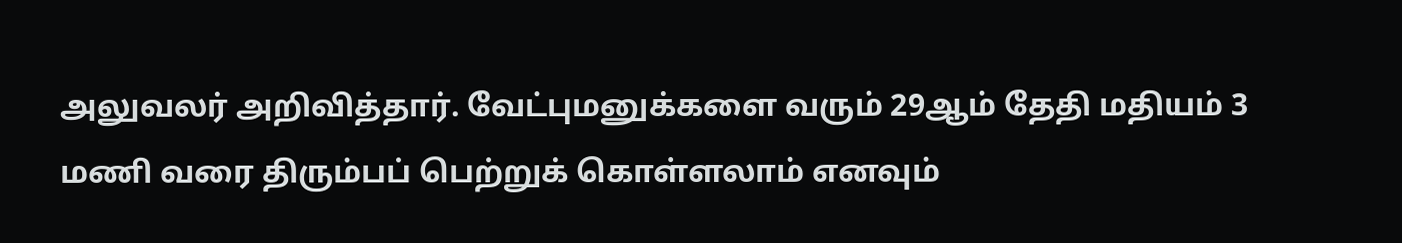அலுவலர் அறிவித்தார். வேட்புமனுக்களை வரும் 29ஆம் தேதி மதியம் 3 மணி வரை திரும்பப் பெற்றுக் கொள்ளலாம் எனவும்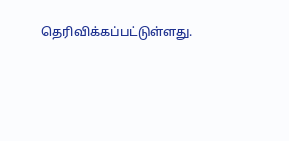தெரிவிக்கப்பட்டுள்ளது.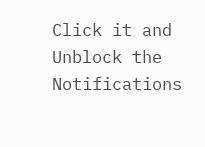Click it and Unblock the Notifications